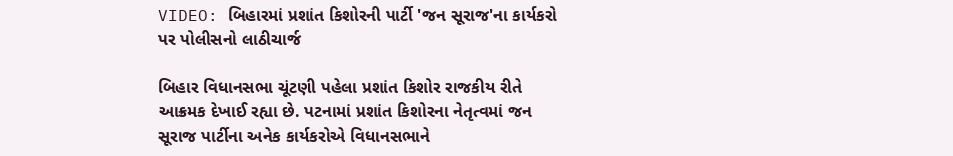VIDEO: બિહારમાં પ્રશાંત કિશોરની પાર્ટી 'જન સૂરાજ'ના કાર્યકરો પર પોલીસનો લાઠીચાર્જ

બિહાર વિધાનસભા ચૂંટણી પહેલા પ્રશાંત કિશોર રાજકીય રીતે આક્રમક દેખાઈ રહ્યા છે. પટનામાં પ્રશાંત કિશોરના નેતૃત્વમાં જન સૂરાજ પાર્ટીના અનેક કાર્યકરોએ વિધાનસભાને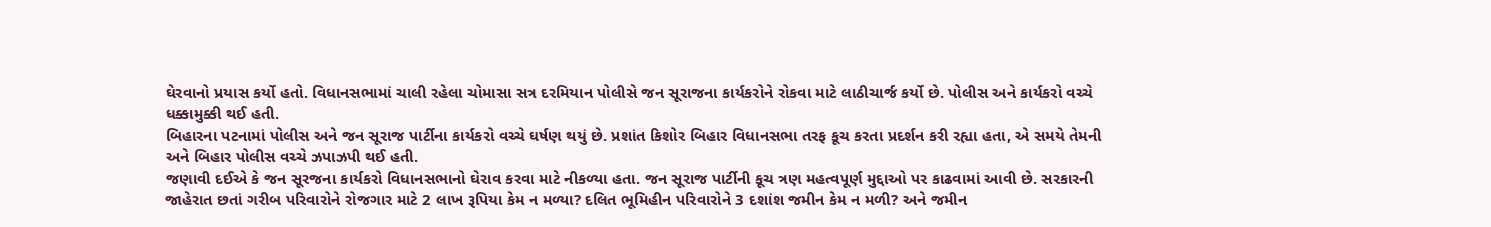ઘેરવાનો પ્રયાસ કર્યો હતો. વિધાનસભામાં ચાલી રહેલા ચોમાસા સત્ર દરમિયાન પોલીસે જન સૂરાજના કાર્યકરોને રોકવા માટે લાઠીચાર્જ કર્યો છે. પોલીસ અને કાર્યકરો વચ્ચે ધક્કામુક્કી થઈ હતી.
બિહારના પટનામાં પોલીસ અને જન સૂરાજ પાર્ટીના કાર્યકરો વચ્ચે ઘર્ષણ થયું છે. પ્રશાંત કિશોર બિહાર વિધાનસભા તરફ કૂચ કરતા પ્રદર્શન કરી રહ્યા હતા, એ સમયે તેમની અને બિહાર પોલીસ વચ્ચે ઝપાઝપી થઈ હતી.
જણાવી દઈએ કે જન સૂરજના કાર્યકરો વિધાનસભાનો ઘેરાવ કરવા માટે નીકળ્યા હતા. જન સૂરાજ પાર્ટીની કૂચ ત્રણ મહત્વપૂર્ણ મુદ્દાઓ પર કાઢવામાં આવી છે. સરકારની જાહેરાત છતાં ગરીબ પરિવારોને રોજગાર માટે 2 લાખ રૂપિયા કેમ ન મળ્યા? દલિત ભૂમિહીન પરિવારોને 3 દશાંશ જમીન કેમ ન મળી? અને જમીન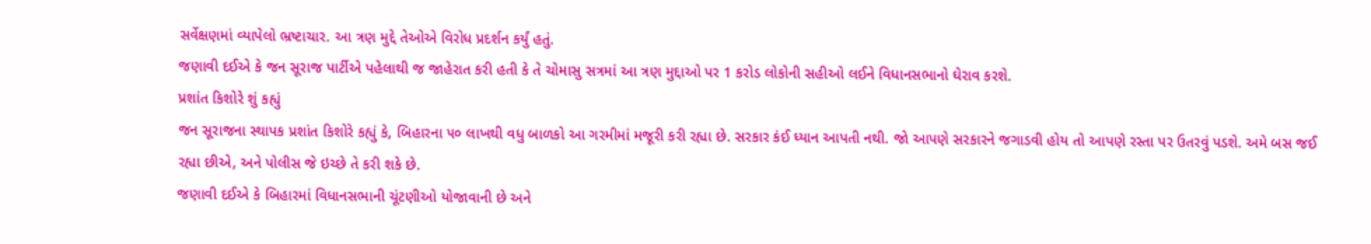સર્વેક્ષણમાં વ્યાપેલો ભ્રષ્ટાચાર. આ ત્રણ મુદ્દે તેઓએ વિરોધ પ્રદર્શન કર્યું હતું.
જણાવી દઈએ કે જન સૂરાજ પાર્ટીએ પહેલાથી જ જાહેરાત કરી હતી કે તે ચોમાસુ સત્રમાં આ ત્રણ મુદ્દાઓ પર 1 કરોડ લોકોની સહીઓ લઈને વિધાનસભાનો ઘેરાવ કરશે.
પ્રશાંત કિશોરે શું કહ્યું
જન સૂરાજના સ્થાપક પ્રશાંત કિશોરે કહ્યું કે, બિહારના ૫૦ લાખથી વધુ બાળકો આ ગરમીમાં મજૂરી કરી રહ્યા છે. સરકાર કંઈ ધ્યાન આપતી નથી. જો આપણે સરકારને જગાડવી હોય તો આપણે રસ્તા પર ઉતરવું પડશે. અમે બસ જઈ રહ્યા છીએ, અને પોલીસ જે ઇચ્છે તે કરી શકે છે.
જણાવી દઈએ કે બિહારમાં વિધાનસભાની ચૂંટણીઓ યોજાવાની છે અને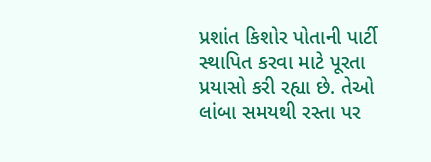પ્રશાંત કિશોર પોતાની પાર્ટી સ્થાપિત કરવા માટે પૂરતા પ્રયાસો કરી રહ્યા છે. તેઓ લાંબા સમયથી રસ્તા પર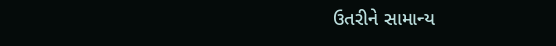ઉતરીને સામાન્ય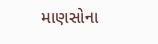માણસોના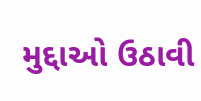મુદ્દાઓ ઉઠાવી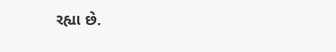રહ્યા છે.